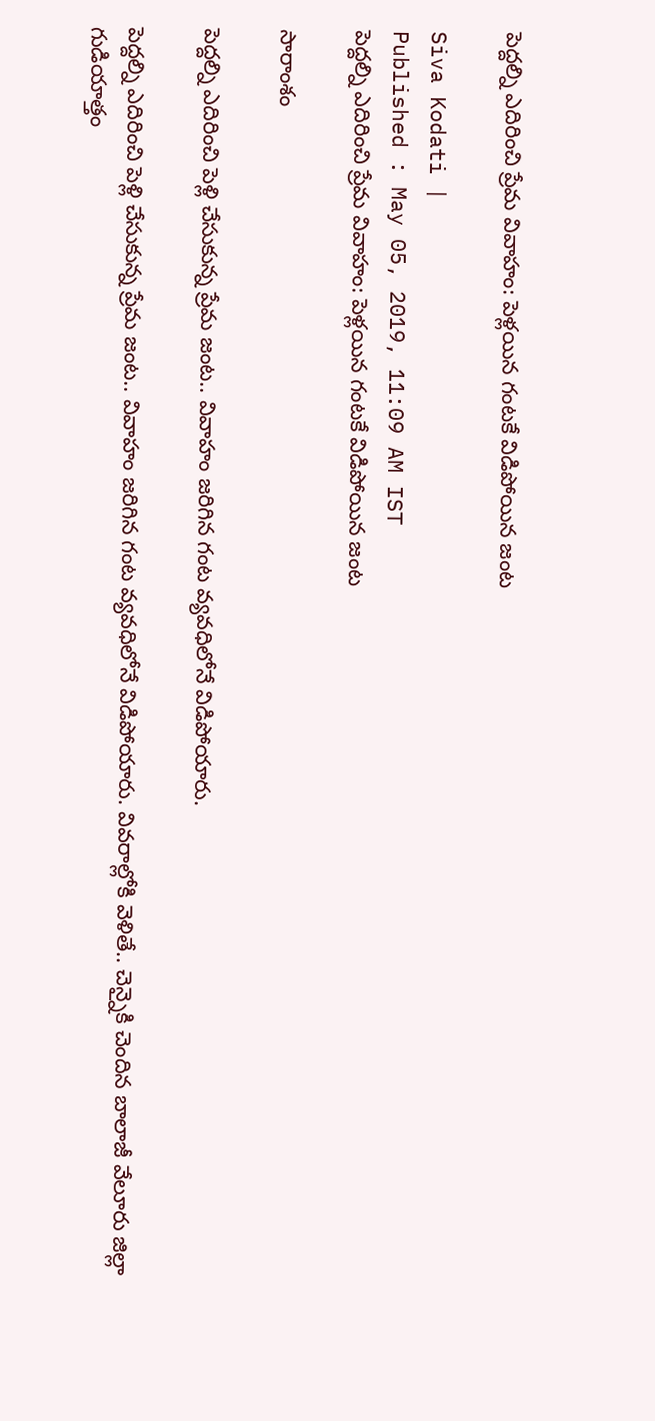పెద్దల్ని ఎదిరించి ప్రేమ వివాహం: పెళ్లయిన గంటకే విడిపోయిన జంట

Siva Kodati |
Published : May 05, 2019, 11:09 AM IST
పెద్దల్ని ఎదిరించి ప్రేమ వివాహం: పెళ్లయిన గంటకే విడిపోయిన జంట

సారాంశం

పెద్దల్ని ఎదిరించి పెళ్లి చేసుకున్న ప్రేమ జంట.. వివాహం జరిగిన గంట వ్యవధిలోనే విడిపోయారు.

పెద్దల్ని ఎదిరించి పెళ్లి చేసుకున్న ప్రేమ జంట.. వివాహం జరిగిన గంట వ్యవధిలోనే విడిపోయారు. వివరాల్లోకి వెళితే.. చెన్నైకి చెందిన బాలాజీ వేలూరు జిల్లా గుడియాత్తం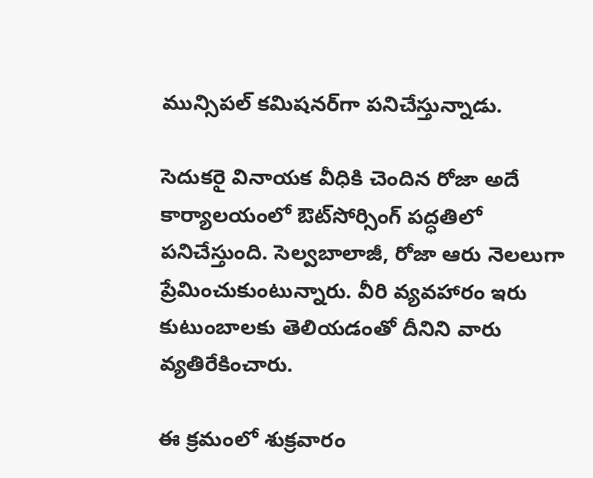మున్సిపల్ కమిషనర్‌గా పనిచేస్తున్నాడు.

సెదుకరై వినాయక వీధికి చెందిన రోజా అదే కార్యాలయంలో ఔట్‌సోర్సింగ్ పద్ధతిలో పనిచేస్తుంది. సెల్వబాలాజీ, రోజా ఆరు నెలలుగా ప్రేమించుకుంటున్నారు. వీరి వ్యవహారం ఇరు కుటుంబాలకు తెలియడంతో దీనిని వారు వ్యతిరేకించారు.

ఈ క్రమంలో శుక్రవారం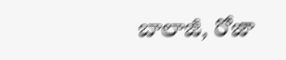బాలాజీ, రోజా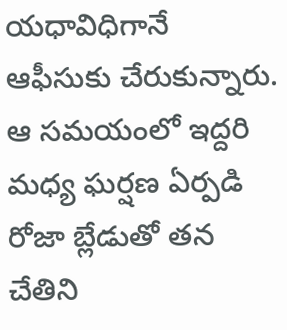యధావిధిగానే ఆఫీసుకు చేరుకున్నారు. ఆ సమయంలో ఇద్దరి మధ్య ఘర్షణ ఏర్పడి రోజా బ్లేడుతో తన చేతిని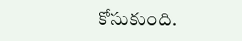కోసుకుంది.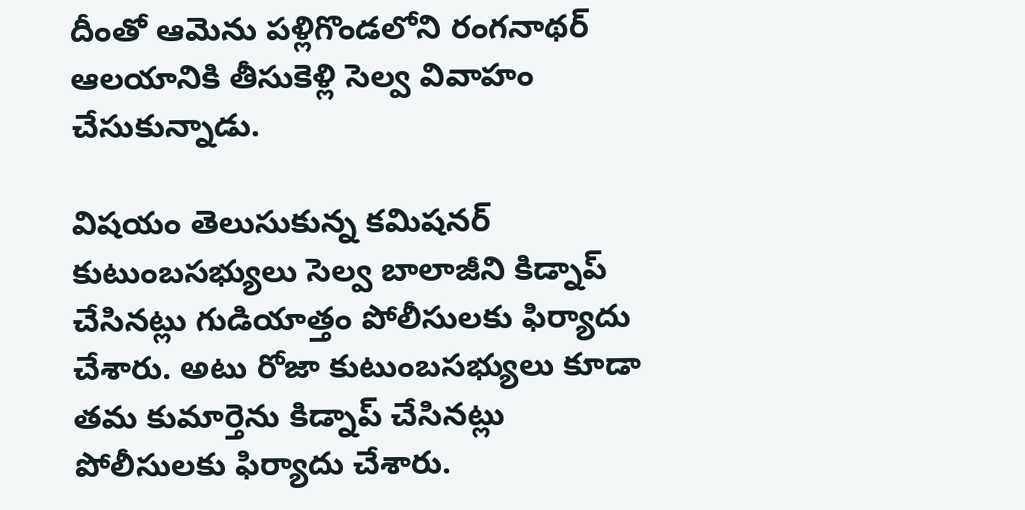దీంతో ఆమెను పళ్లిగొండలోని రంగనాథర్ ఆలయానికి తీసుకెళ్లి సెల్వ వివాహం చేసుకున్నాడు.

విషయం తెలుసుకున్న కమిషనర్ కుటుంబసభ్యులు సెల్వ బాలాజీని కిడ్నాప్ చేసినట్లు గుడియాత్తం పోలీసులకు ఫిర్యాదు చేశారు. అటు రోజా కుటుంబసభ్యులు కూడా తమ కుమార్తెను కిడ్నాప్ చేసినట్లు పోలీసులకు ఫిర్యాదు చేశారు.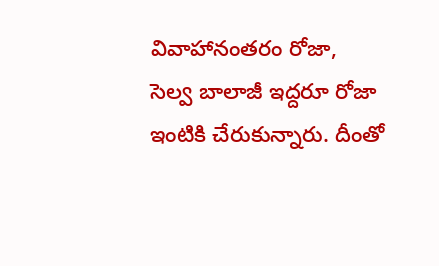వివాహానంతరం రోజా, సెల్వ బాలాజీ ఇద్దరూ రోజా ఇంటికి చేరుకున్నారు. దీంతో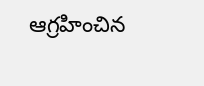ఆగ్రహించిన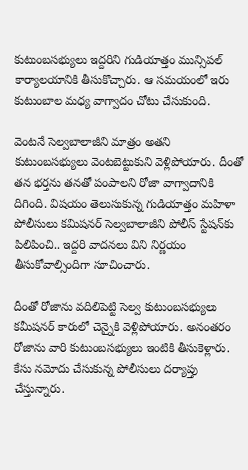కుటుంబసభ్యులు ఇద్దరిని గుడియాత్తం మున్సిపల్ కార్యాలయానికి తీసుకొచ్చారు. ఆ సమయంలో ఇరు కుటుంబాల మధ్య వాగ్వాదం చోటు చేసుకుంది.

వెంటనే సెల్వబాలాజీని మాత్రం అతని కుటుంబసభ్యులు వెంటబెట్టుకుని వెళ్లిపోయారు. దీంతో తన భర్తను తనతో పంపాలని రోజా వాగ్వాదానికి దిగింది. విషయం తెలుసుకున్న గుడియాత్తం మహిళా పోలీసులు కమిషనర్ సెల్వబాలాజీని పోలీస్ స్టేషన్‌కు పిలిపించి.. ఇద్దరి వాదనలు విని నిర్ణయం తీసుకోవాల్సిందిగా సూచించారు.

దీంతో రోజాను వదిలిపెట్టి సెల్వ కుటుంబసభ్యులు కమీషనర్ కారులో చెన్నైకి వెళ్లిపోయారు. అనంతరం రోజాను వారి కుటుంబసభ్యులు ఇంటికి తీసుకెళ్లారు. కేసు నమోదు చేసుకున్న పోలీసులు దర్యాప్తు చేస్తున్నారు.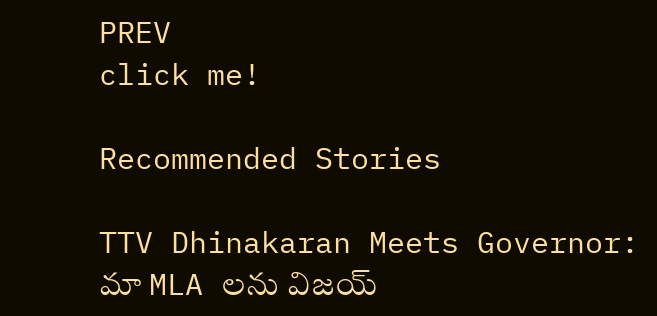PREV
click me!

Recommended Stories

TTV Dhinakaran Meets Governor: మా MLA లను విజయ్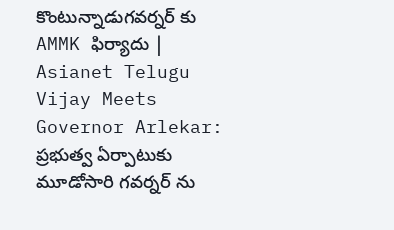కొంటున్నాడుగవర్నర్ కు AMMK ఫిర్యాదు | Asianet Telugu
Vijay Meets Governor Arlekar: ప్రభుత్వ ఏర్పాటుకు మూడోసారి గవర్నర్ ను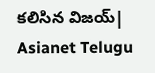కలిసిన విజయ్| Asianet Telugu